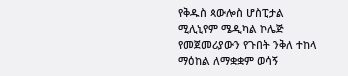የቅዱስ ጳውሎስ ሆስፒታል ሚሊኒየም ሜዲካል ኮሌጅ የመጀመሪያውን የጉበት ንቅለ ተከላ ማዕከል ለማቋቋም ወሳኝ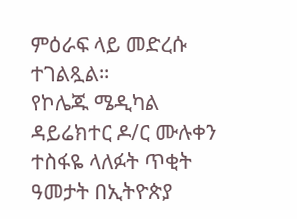ምዕራፍ ላይ መድረሱ ተገልጿል።
የኮሌጁ ሜዲካል ዳይሬክተር ዶ/ር ሙሉቀን ተስፋዬ ላለፉት ጥቂት ዓመታት በኢትዮጵያ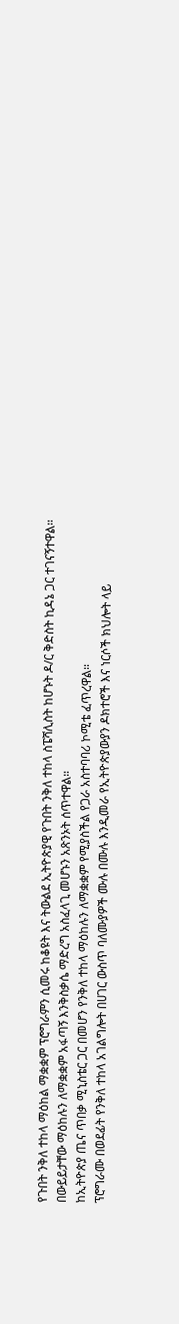የጉበት ንቅለ ተከላ ማዕከል ማቋቋም ፕሮግራምን ሲመሩ ከቆዩት እና ትውልደ ኢትዮጵያዊ የጉበት ንቅለ ተከላ ስፔሻሊስት ከሆኑት ዶ/ር ቅድስት ኪዳኔ ጋር ተገናኝተዋል። በውይይታቸው ማዕከሉን ለማቋቋም አፋጣኝ እንቅስቃሴ ማድረግ አስፈላጊ መሆኑን አጽንኦት ሰጥተዋል።
ከኢትዮጵያ ጤና ጥበቃ ሚኒስቴር ጋር በመሆን የንቅለ ተከላ ማዕከሉን ለማቋቋም የሚያስችል የጋራ አስተባባሪ ኮሚቴ ፈጥረዋል።
ፕሮግራሙ በወደፊት የንቅለ ተከላ አገልግሎት በሀገር ውስጥ ባለሙያዎች ሙሉ በሙሉ እንዲመራ የኢትዮጵያውያን ዶክተሮች እና ነርሶች ክህሎት ላይ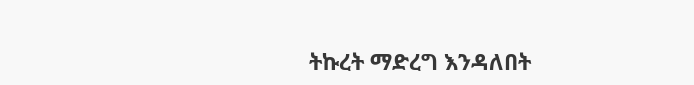ትኩረት ማድረግ እንዳለበት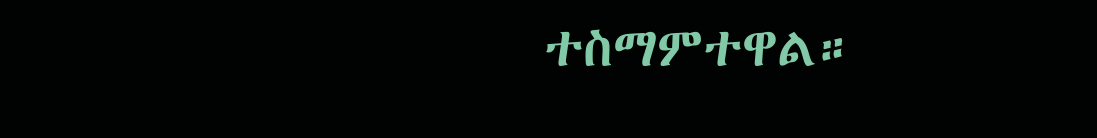ተስማምተዋል።